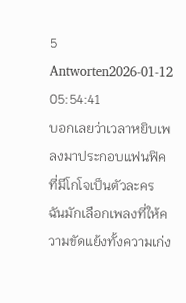5 Antworten2026-01-12 05:54:41
บอกเลยว่าเวลาหยิบเพลงมาประกอบแฟนฟิคที่มีโกโจเป็นตัวละคร ฉันมักเลือกเพลงที่ให้ความขัดแย้งทั้งความเก่ง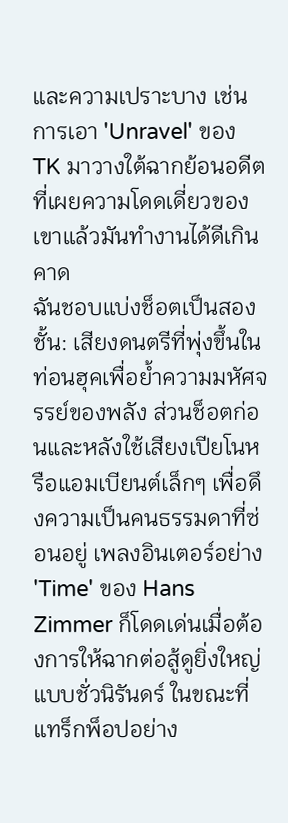และความเปราะบาง เช่นการเอา 'Unravel' ของ TK มาวางใต้ฉากย้อนอดีตที่เผยความโดดเดี่ยวของเขาแล้วมันทำงานได้ดีเกินคาด
ฉันชอบแบ่งช็อตเป็นสองชั้น: เสียงดนตรีที่พุ่งขึ้นในท่อนฮุคเพื่อย้ำความมหัศจรรย์ของพลัง ส่วนช็อตก่อนและหลังใช้เสียงเปียโนหรือแอมเบียนต์เล็กๆ เพื่อดึงความเป็นคนธรรมดาที่ซ่อนอยู่ เพลงอินเตอร์อย่าง 'Time' ของ Hans Zimmer ก็โดดเด่นเมื่อต้องการให้ฉากต่อสู้ดูยิ่งใหญ่แบบชั่วนิรันดร์ ในขณะที่แทร็กพ็อปอย่าง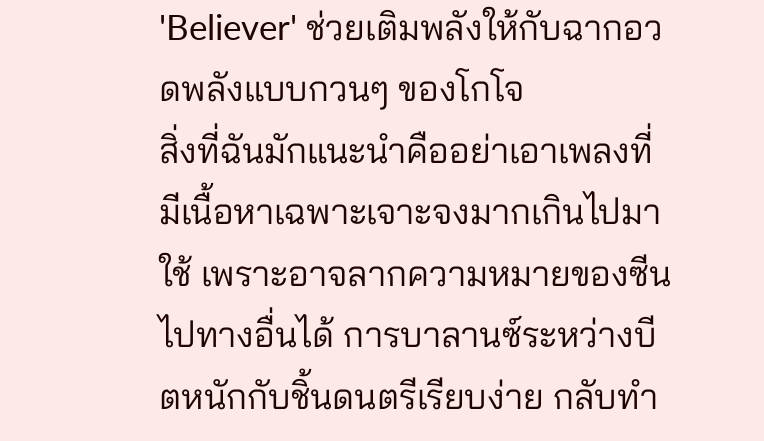'Believer' ช่วยเติมพลังให้กับฉากอวดพลังแบบกวนๆ ของโกโจ
สิ่งที่ฉันมักแนะนำคืออย่าเอาเพลงที่มีเนื้อหาเฉพาะเจาะจงมากเกินไปมาใช้ เพราะอาจลากความหมายของซีนไปทางอื่นได้ การบาลานซ์ระหว่างบีตหนักกับชิ้นดนตรีเรียบง่าย กลับทำ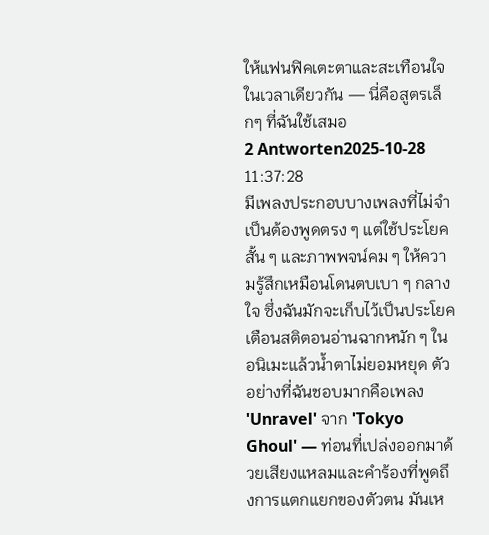ให้แฟนฟิคเตะตาและสะเทือนใจในเวลาเดียวกัน — นี่คือสูตรเล็กๆ ที่ฉันใช้เสมอ
2 Antworten2025-10-28 11:37:28
มีเพลงประกอบบางเพลงที่ไม่จำเป็นต้องพูดตรง ๆ แต่ใช้ประโยคสั้น ๆ และภาพพจน์คม ๆ ให้ความรู้สึกเหมือนโดนตบเบา ๆ กลางใจ ซึ่งฉันมักจะเก็บไว้เป็นประโยคเตือนสติตอนอ่านฉากหนัก ๆ ในอนิเมะแล้วน้ำตาไม่ยอมหยุด ตัวอย่างที่ฉันชอบมากคือเพลง 'Unravel' จาก 'Tokyo Ghoul' — ท่อนที่เปล่งออกมาด้วยเสียงแหลมและคำร้องที่พูดถึงการแตกแยกของตัวตน มันเห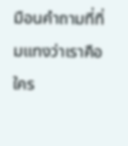มือนคำถามที่ทิ่มแทงว่าเราคือใคร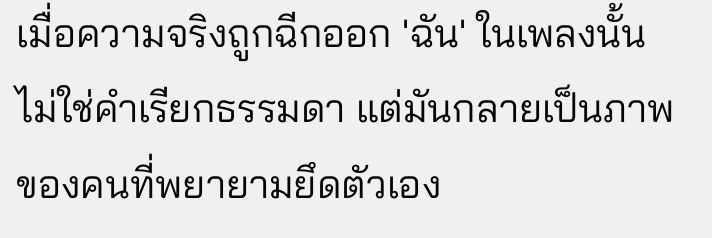เมื่อความจริงถูกฉีกออก 'ฉัน' ในเพลงนั้นไม่ใช่คำเรียกธรรมดา แต่มันกลายเป็นภาพของคนที่พยายามยึดตัวเอง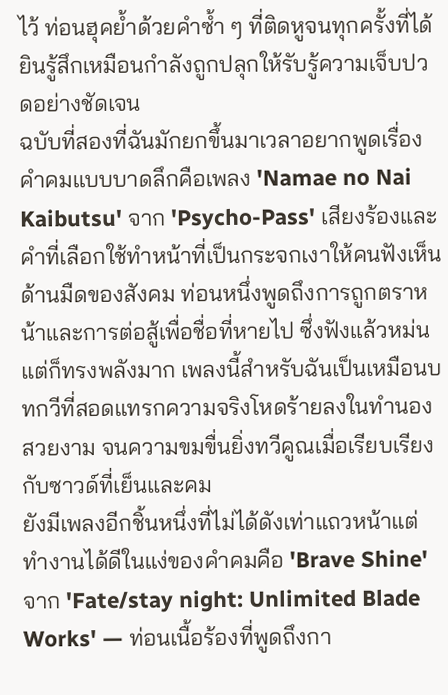ไว้ ท่อนฮุคย้ำด้วยคำซ้ำ ๆ ที่ติดหูจนทุกครั้งที่ได้ยินรู้สึกเหมือนกำลังถูกปลุกให้รับรู้ความเจ็บปวดอย่างชัดเจน
ฉบับที่สองที่ฉันมักยกขึ้นมาเวลาอยากพูดเรื่องคำคมแบบบาดลึกคือเพลง 'Namae no Nai Kaibutsu' จาก 'Psycho-Pass' เสียงร้องและคำที่เลือกใช้ทำหน้าที่เป็นกระจกเงาให้คนฟังเห็นด้านมืดของสังคม ท่อนหนึ่งพูดถึงการถูกตราหน้าและการต่อสู้เพื่อชื่อที่หายไป ซึ่งฟังแล้วหม่นแต่ก็ทรงพลังมาก เพลงนี้สำหรับฉันเป็นเหมือนบทกวีที่สอดแทรกความจริงโหดร้ายลงในทำนองสวยงาม จนความขมขื่นยิ่งทวีคูณเมื่อเรียบเรียงกับซาวด์ที่เย็นและคม
ยังมีเพลงอีกชิ้นหนึ่งที่ไม่ได้ดังเท่าแถวหน้าแต่ทำงานได้ดีในแง่ของคำคมคือ 'Brave Shine' จาก 'Fate/stay night: Unlimited Blade Works' — ท่อนเนื้อร้องที่พูดถึงกา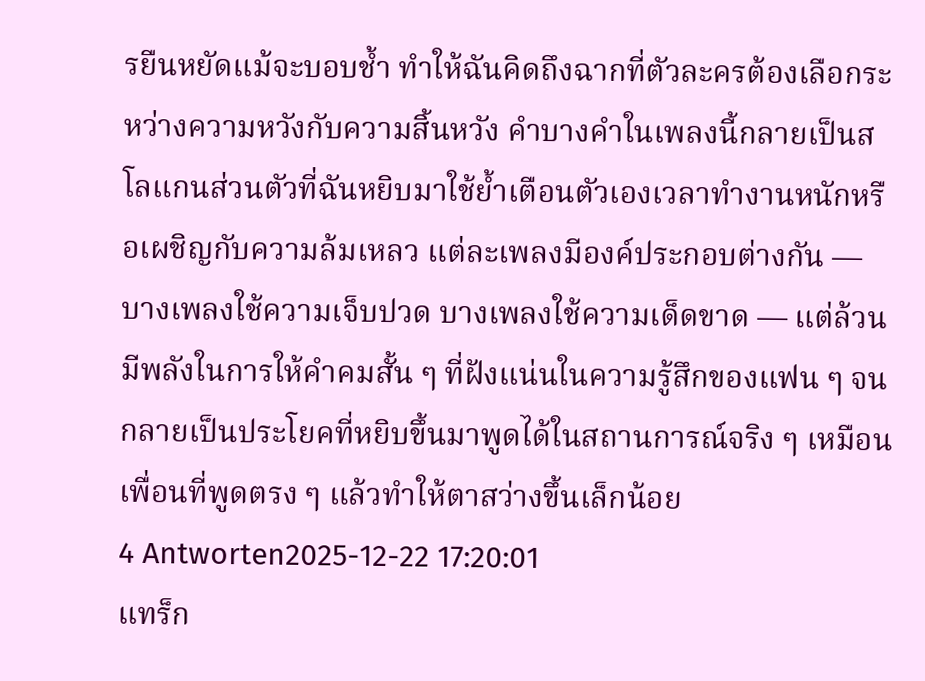รยืนหยัดแม้จะบอบช้ำ ทำให้ฉันคิดถึงฉากที่ตัวละครต้องเลือกระหว่างความหวังกับความสิ้นหวัง คำบางคำในเพลงนี้กลายเป็นสโลแกนส่วนตัวที่ฉันหยิบมาใช้ย้ำเตือนตัวเองเวลาทำงานหนักหรือเผชิญกับความล้มเหลว แต่ละเพลงมีองค์ประกอบต่างกัน — บางเพลงใช้ความเจ็บปวด บางเพลงใช้ความเด็ดขาด — แต่ล้วนมีพลังในการให้คำคมสั้น ๆ ที่ฝังแน่นในความรู้สึกของแฟน ๆ จนกลายเป็นประโยคที่หยิบขึ้นมาพูดได้ในสถานการณ์จริง ๆ เหมือนเพื่อนที่พูดตรง ๆ แล้วทำให้ตาสว่างขึ้นเล็กน้อย
4 Antworten2025-12-22 17:20:01
แทร็ก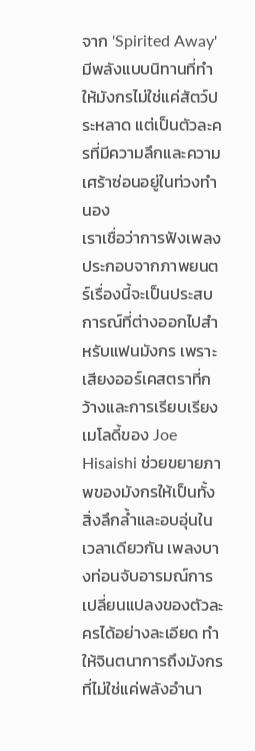จาก 'Spirited Away' มีพลังแบบนิทานที่ทำให้มังกรไม่ใช่แค่สัตว์ประหลาด แต่เป็นตัวละครที่มีความลึกและความเศร้าซ่อนอยู่ในท่วงทำนอง
เราเชื่อว่าการฟังเพลงประกอบจากภาพยนตร์เรื่องนี้จะเป็นประสบการณ์ที่ต่างออกไปสำหรับแฟนมังกร เพราะเสียงออร์เคสตราที่กว้างและการเรียบเรียงเมโลดี้ของ Joe Hisaishi ช่วยขยายภาพของมังกรให้เป็นทั้งสิ่งลึกล้ำและอบอุ่นในเวลาเดียวกัน เพลงบางท่อนจับอารมณ์การเปลี่ยนแปลงของตัวละครได้อย่างละเอียด ทำให้จินตนาการถึงมังกรที่ไม่ใช่แค่พลังอำนา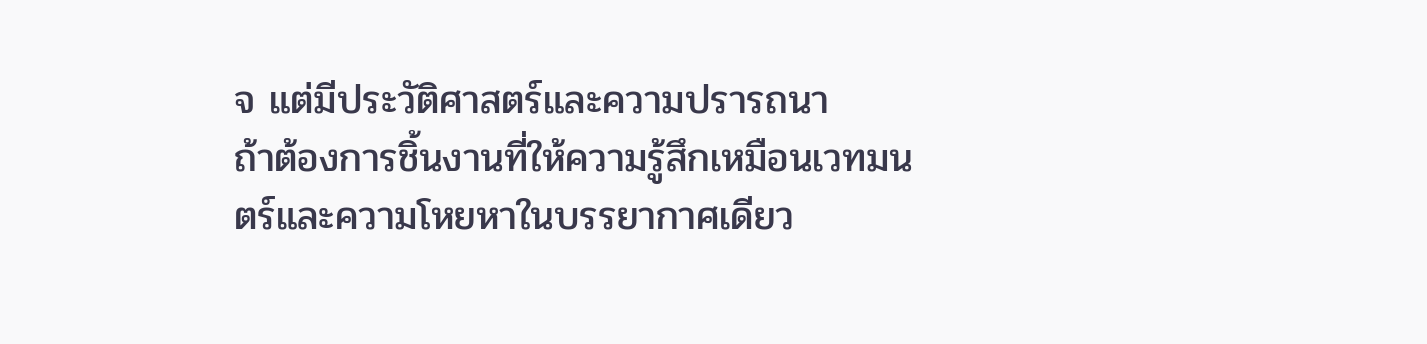จ แต่มีประวัติศาสตร์และความปรารถนา
ถ้าต้องการชิ้นงานที่ให้ความรู้สึกเหมือนเวทมนตร์และความโหยหาในบรรยากาศเดียว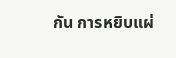กัน การหยิบแผ่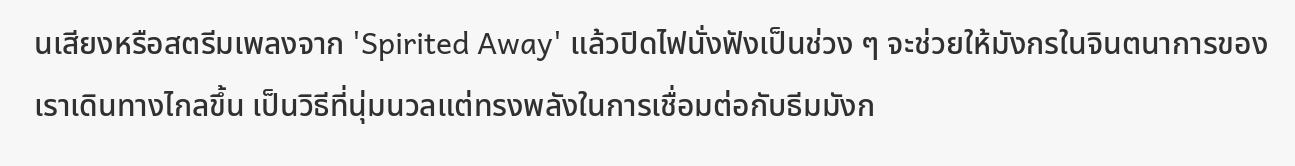นเสียงหรือสตรีมเพลงจาก 'Spirited Away' แล้วปิดไฟนั่งฟังเป็นช่วง ๆ จะช่วยให้มังกรในจินตนาการของเราเดินทางไกลขึ้น เป็นวิธีที่นุ่มนวลแต่ทรงพลังในการเชื่อมต่อกับธีมมังก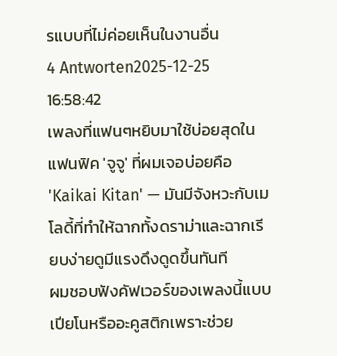รแบบที่ไม่ค่อยเห็นในงานอื่น
4 Antworten2025-12-25 16:58:42
เพลงที่แฟนๆหยิบมาใช้บ่อยสุดในแฟนฟิค 'จูจู' ที่ผมเจอบ่อยคือ 'Kaikai Kitan' — มันมีจังหวะกับเมโลดี้ที่ทำให้ฉากทั้งดราม่าและฉากเรียบง่ายดูมีแรงดึงดูดขึ้นทันที
ผมชอบฟังคัฟเวอร์ของเพลงนี้แบบเปียโนหรืออะคูสติกเพราะช่วย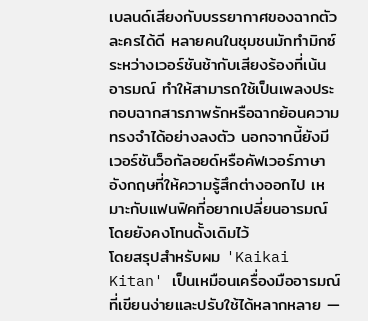เบลนด์เสียงกับบรรยากาศของฉากตัวละครได้ดี หลายคนในชุมชนมักทำมิกซ์ระหว่างเวอร์ชันช้ากับเสียงร้องที่เน้นอารมณ์ ทำให้สามารถใช้เป็นเพลงประกอบฉากสารภาพรักหรือฉากย้อนความทรงจำได้อย่างลงตัว นอกจากนี้ยังมีเวอร์ชันว็อกัลอยด์หรือคัฟเวอร์ภาษาอังกฤษที่ให้ความรู้สึกต่างออกไป เหมาะกับแฟนฟิคที่อยากเปลี่ยนอารมณ์โดยยังคงโทนดั้งเดิมไว้
โดยสรุปสำหรับผม 'Kaikai Kitan' เป็นเหมือนเครื่องมืออารมณ์ที่เขียนง่ายและปรับใช้ได้หลากหลาย —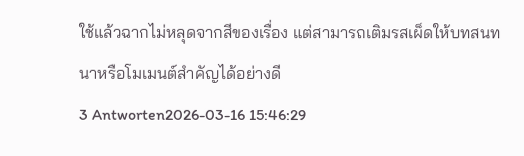ใช้แล้วฉากไม่หลุดจากสีของเรื่อง แต่สามารถเติมรสเผ็ดให้บทสนทนาหรือโมเมนต์สำคัญได้อย่างดี
3 Antworten2026-03-16 15:46:29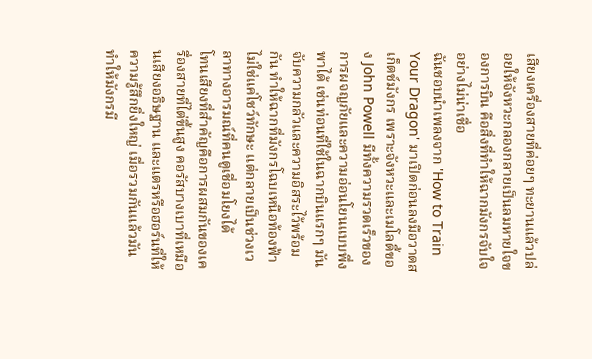เสียงเครื่องสายที่ค่อยๆ ทะยานแล้วปล่อยให้จังหวะกลองกลายเป็นลมหายใจของการบิน คือสิ่งที่ทำให้ฉากมังกรจับใจอย่างไม่น่าเชื่อ
ฉันชอบนำเพลงจาก 'How to Train Your Dragon' มาเปิดก่อนลงมือวาดสเก็ตช์มังกร เพราะจังหวะและเมโลดี้ของ John Powell มีทั้งความรวดเร็วของการผจญภัยและความอ่อนโยนแบบพึ่งพาได้ เช่นท่อนที่ใช้ในฉากบินแรกๆ มันจับความกลัวและความอิสระไว้พร้อมกัน ทำให้ฉากที่มังกรโฉบเหนือท้องฟ้าไม่ใช่แค่โชว์ทักษะ แต่กลายเป็นช่วงเวลาทางอารมณ์ที่คนดูเชื่อมโยงได้
โทนเสียงที่สำคัญคือการผสมกันของเครื่องสายที่ไต่ขึ้นสูง คอรัสบางเบาที่เหมือนเสียงอธิษฐาน และแตรหรือฮอร์นที่ให้ความรู้สึกยิ่งใหญ่ เมื่อรวมกันแล้วมันทำให้มังกรมี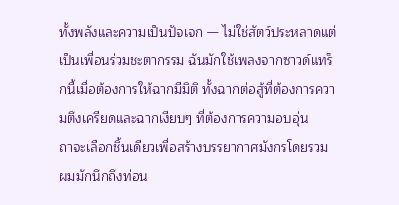ทั้งพลังและความเป็นปัจเจก — ไม่ใช่สัตว์ประหลาดแต่เป็นเพื่อนร่วมชะตากรรม ฉันมักใช้เพลงจากซาวด์แทร็กนี้เมื่อต้องการให้ฉากมีมิติ ทั้งฉากต่อสู้ที่ต้องการความตึงเครียดและฉากเงียบๆ ที่ต้องการความอบอุ่น
ถาจะเลือกชิ้นเดียวเพื่อสร้างบรรยากาศมังกรโดยรวม ผมมักนึกถึงท่อน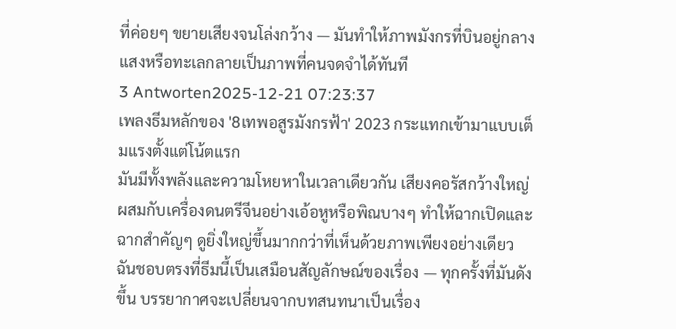ที่ค่อยๆ ขยายเสียงจนโล่งกว้าง — มันทำให้ภาพมังกรที่บินอยู่กลางแสงหรือทะเลกลายเป็นภาพที่คนจดจำได้ทันที
3 Antworten2025-12-21 07:23:37
เพลงธีมหลักของ '8เทพอสูรมังกรฟ้า' 2023 กระแทกเข้ามาแบบเต็มแรงตั้งแต่โน้ตแรก
มันมีทั้งพลังและความโหยหาในเวลาเดียวกัน เสียงคอรัสกว้างใหญ่ผสมกับเครื่องดนตรีจีนอย่างเอ้อหูหรือพิณบางๆ ทำให้ฉากเปิดและฉากสำคัญๆ ดูยิ่งใหญ่ขึ้นมากกว่าที่เห็นด้วยภาพเพียงอย่างเดียว ฉันชอบตรงที่ธีมนี้เป็นเสมือนสัญลักษณ์ของเรื่อง — ทุกครั้งที่มันดังขึ้น บรรยากาศจะเปลี่ยนจากบทสนทนาเป็นเรื่อง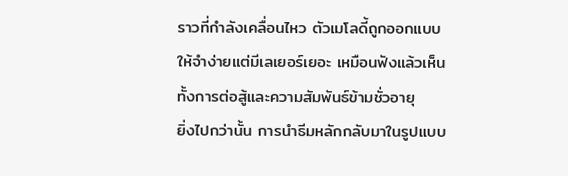ราวที่กำลังเคลื่อนไหว ตัวเมโลดี้ถูกออกแบบให้จำง่ายแต่มีเลเยอร์เยอะ เหมือนฟังแล้วเห็นทั้งการต่อสู้และความสัมพันธ์ข้ามชั่วอายุ
ยิ่งไปกว่านั้น การนำธีมหลักกลับมาในรูปแบบ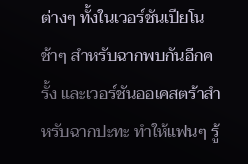ต่างๆ ทั้งในเวอร์ชันเปียโนช้าๆ สำหรับฉากพบกันอีกครั้ง และเวอร์ชันออเคสตร้าสำหรับฉากปะทะ ทำให้แฟนๆ รู้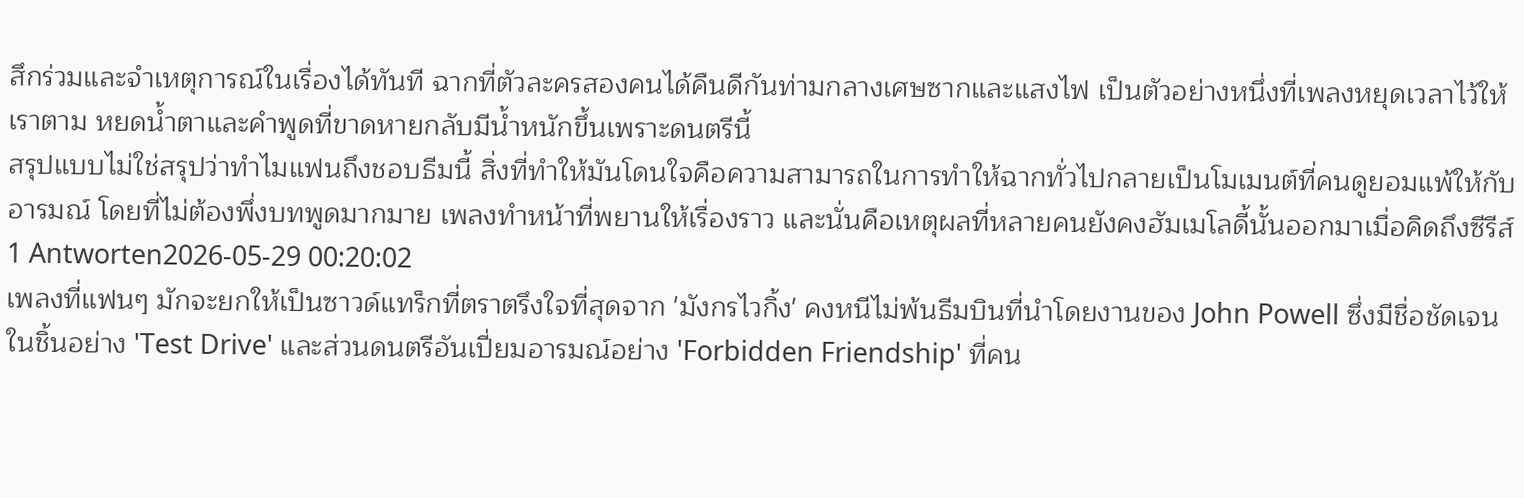สึกร่วมและจำเหตุการณ์ในเรื่องได้ทันที ฉากที่ตัวละครสองคนได้คืนดีกันท่ามกลางเศษซากและแสงไฟ เป็นตัวอย่างหนึ่งที่เพลงหยุดเวลาไว้ให้เราตาม หยดน้ำตาและคำพูดที่ขาดหายกลับมีน้ำหนักขึ้นเพราะดนตรีนี้
สรุปแบบไม่ใช่สรุปว่าทำไมแฟนถึงชอบธีมนี้ สิ่งที่ทำให้มันโดนใจคือความสามารถในการทำให้ฉากทั่วไปกลายเป็นโมเมนต์ที่คนดูยอมแพ้ให้กับอารมณ์ โดยที่ไม่ต้องพึ่งบทพูดมากมาย เพลงทำหน้าที่พยานให้เรื่องราว และนั่นคือเหตุผลที่หลายคนยังคงฮัมเมโลดี้นั้นออกมาเมื่อคิดถึงซีรีส์
1 Antworten2026-05-29 00:20:02
เพลงที่แฟนๆ มักจะยกให้เป็นซาวด์แทร็กที่ตราตรึงใจที่สุดจาก 'มังกรไวกิ้ง' คงหนีไม่พ้นธีมบินที่นำโดยงานของ John Powell ซึ่งมีชื่อชัดเจนในชิ้นอย่าง 'Test Drive' และส่วนดนตรีอันเปี่ยมอารมณ์อย่าง 'Forbidden Friendship' ที่คน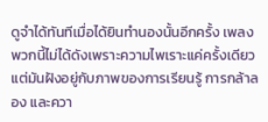ดูจำได้ทันทีเมื่อได้ยินทำนองนั้นอีกครั้ง เพลงพวกนี้ไม่ได้ดังเพราะความไพเราะแค่ครั้งเดียว แต่มันฝังอยู่กับภาพของการเรียนรู้ การกล้าลอง และควา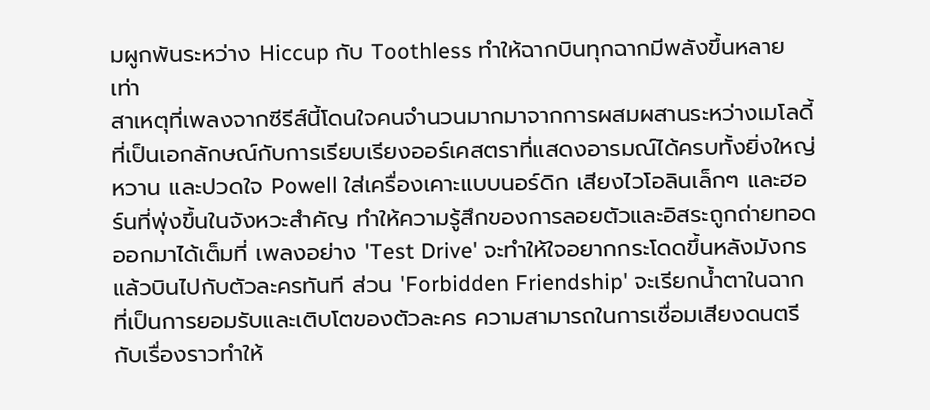มผูกพันระหว่าง Hiccup กับ Toothless ทำให้ฉากบินทุกฉากมีพลังขึ้นหลายเท่า
สาเหตุที่เพลงจากซีรีส์นี้โดนใจคนจำนวนมากมาจากการผสมผสานระหว่างเมโลดี้ที่เป็นเอกลักษณ์กับการเรียบเรียงออร์เคสตราที่แสดงอารมณ์ได้ครบทั้งยิ่งใหญ่ หวาน และปวดใจ Powell ใส่เครื่องเคาะแบบนอร์ดิก เสียงไวโอลินเล็กๆ และฮอร์นที่พุ่งขึ้นในจังหวะสำคัญ ทำให้ความรู้สึกของการลอยตัวและอิสระถูกถ่ายทอดออกมาได้เต็มที่ เพลงอย่าง 'Test Drive' จะทำให้ใจอยากกระโดดขึ้นหลังมังกรแล้วบินไปกับตัวละครทันที ส่วน 'Forbidden Friendship' จะเรียกน้ำตาในฉากที่เป็นการยอมรับและเติบโตของตัวละคร ความสามารถในการเชื่อมเสียงดนตรีกับเรื่องราวทำให้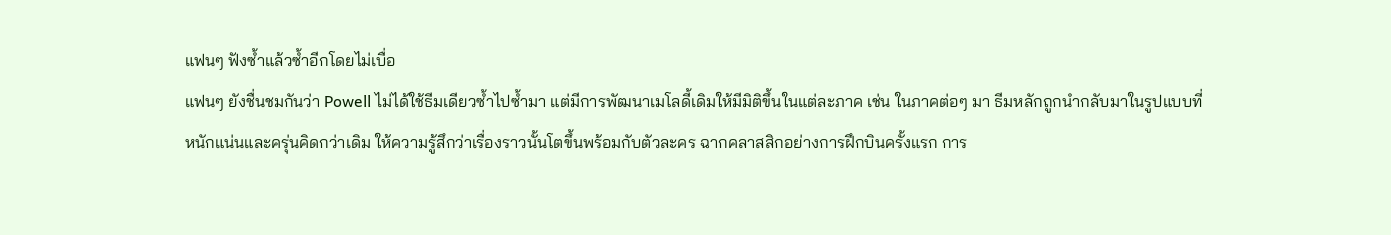แฟนๆ ฟังซ้ำแล้วซ้ำอีกโดยไม่เบื่อ
แฟนๆ ยังชื่นชมกันว่า Powell ไม่ได้ใช้ธีมเดียวซ้ำไปซ้ำมา แต่มีการพัฒนาเมโลดี้เดิมให้มีมิติขึ้นในแต่ละภาค เช่น ในภาคต่อๆ มา ธีมหลักถูกนำกลับมาในรูปแบบที่หนักแน่นและครุ่นคิดกว่าเดิม ให้ความรู้สึกว่าเรื่องราวนั้นโตขึ้นพร้อมกับตัวละคร ฉากคลาสสิกอย่างการฝึกบินครั้งแรก การ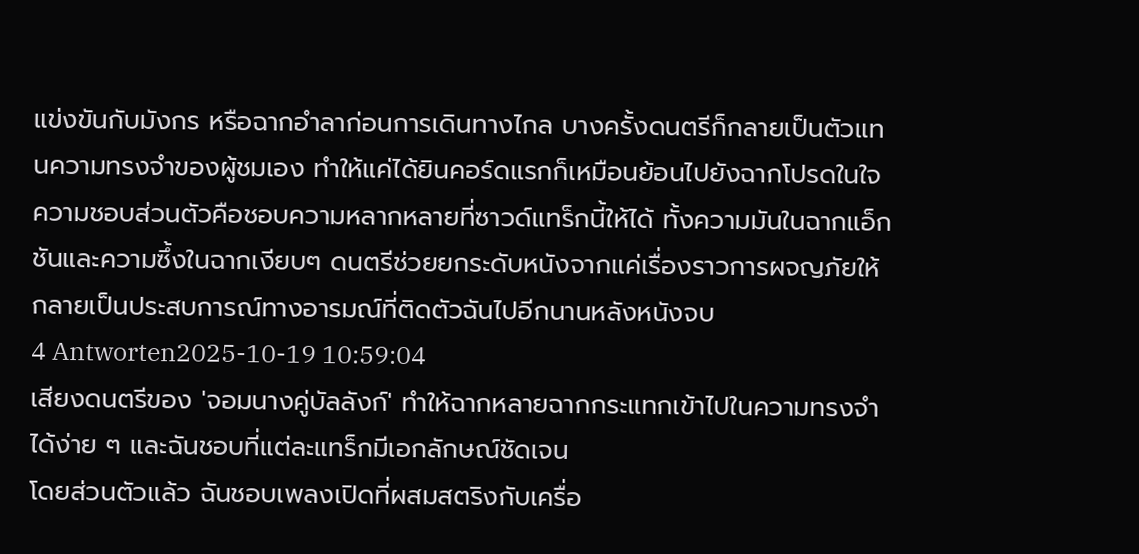แข่งขันกับมังกร หรือฉากอำลาก่อนการเดินทางไกล บางครั้งดนตรีก็กลายเป็นตัวแทนความทรงจำของผู้ชมเอง ทำให้แค่ได้ยินคอร์ดแรกก็เหมือนย้อนไปยังฉากโปรดในใจ
ความชอบส่วนตัวคือชอบความหลากหลายที่ซาวด์แทร็กนี้ให้ได้ ทั้งความมันในฉากแอ็กชันและความซึ้งในฉากเงียบๆ ดนตรีช่วยยกระดับหนังจากแค่เรื่องราวการผจญภัยให้กลายเป็นประสบการณ์ทางอารมณ์ที่ติดตัวฉันไปอีกนานหลังหนังจบ
4 Antworten2025-10-19 10:59:04
เสียงดนตรีของ 'จอมนางคู่บัลลังก์' ทำให้ฉากหลายฉากกระแทกเข้าไปในความทรงจำได้ง่าย ๆ และฉันชอบที่แต่ละแทร็กมีเอกลักษณ์ชัดเจน
โดยส่วนตัวแล้ว ฉันชอบเพลงเปิดที่ผสมสตริงกับเครื่อ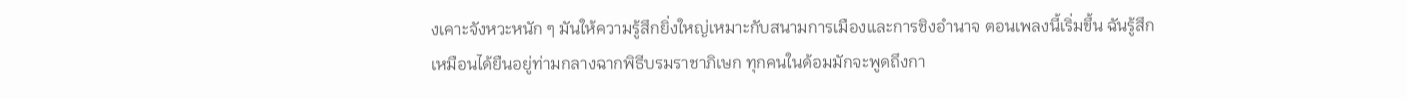งเคาะจังหวะหนัก ๆ มันให้ความรู้สึกยิ่งใหญ่เหมาะกับสนามการเมืองและการชิงอำนาจ ตอนเพลงนี้เริ่มขึ้น ฉันรู้สึกเหมือนได้ยืนอยู่ท่ามกลางฉากพิธีบรมราชาภิเษก ทุกคนในด้อมมักจะพูดถึงกา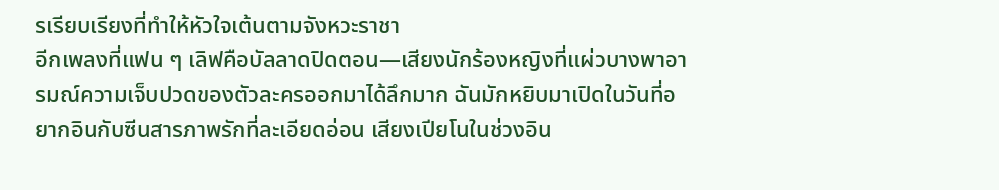รเรียบเรียงที่ทำให้หัวใจเต้นตามจังหวะราชา
อีกเพลงที่แฟน ๆ เลิฟคือบัลลาดปิดตอน—เสียงนักร้องหญิงที่แผ่วบางพาอารมณ์ความเจ็บปวดของตัวละครออกมาได้ลึกมาก ฉันมักหยิบมาเปิดในวันที่อยากอินกับซีนสารภาพรักที่ละเอียดอ่อน เสียงเปียโนในช่วงอิน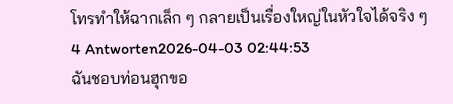โทรทำให้ฉากเล็ก ๆ กลายเป็นเรื่องใหญ่ในหัวใจได้จริง ๆ
4 Antworten2026-04-03 02:44:53
ฉันชอบท่อนฮุกขอ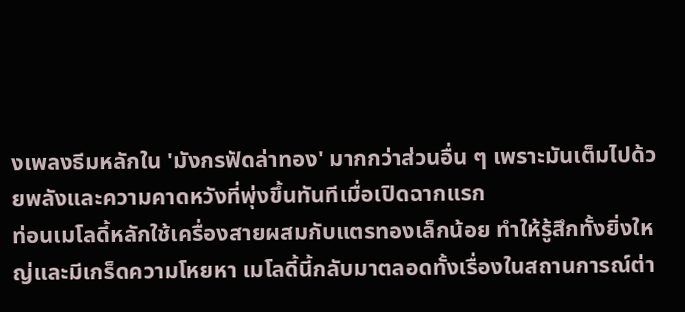งเพลงธีมหลักใน 'มังกรฟัดล่าทอง' มากกว่าส่วนอื่น ๆ เพราะมันเต็มไปด้วยพลังและความคาดหวังที่พุ่งขึ้นทันทีเมื่อเปิดฉากแรก
ท่อนเมโลดี้หลักใช้เครื่องสายผสมกับแตรทองเล็กน้อย ทำให้รู้สึกทั้งยิ่งใหญ่และมีเกร็ดความโหยหา เมโลดี้นี้กลับมาตลอดทั้งเรื่องในสถานการณ์ต่า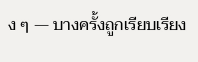ง ๆ — บางครั้งถูกเรียบเรียง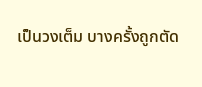เป็นวงเต็ม บางครั้งถูกตัด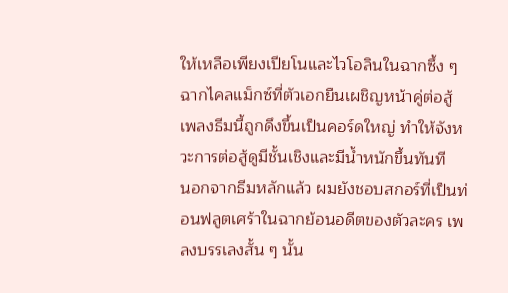ให้เหลือเพียงเปียโนและไวโอลินในฉากซึ้ง ๆ ฉากไคลแม็กซ์ที่ตัวเอกยืนเผชิญหน้าคู่ต่อสู้ เพลงธีมนี้ถูกดึงขึ้นเป็นคอร์ดใหญ่ ทำให้จังหวะการต่อสู้ดูมีชั้นเชิงและมีน้ำหนักขึ้นทันที
นอกจากธีมหลักแล้ว ผมยังชอบสกอร์ที่เป็นท่อนฟลูตเศร้าในฉากย้อนอดีตของตัวละคร เพลงบรรเลงสั้น ๆ นั้น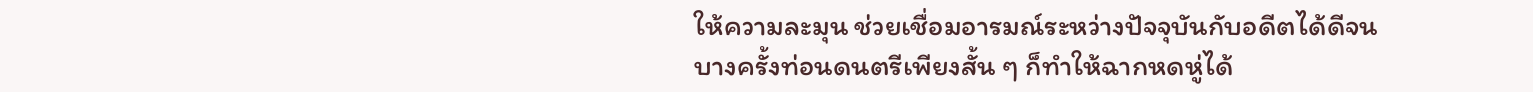ให้ความละมุน ช่วยเชื่อมอารมณ์ระหว่างปัจจุบันกับอดีตได้ดีจนบางครั้งท่อนดนตรีเพียงสั้น ๆ ก็ทำให้ฉากหดหู่ได้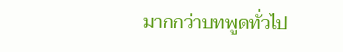มากกว่าบทพูดทั่วไป